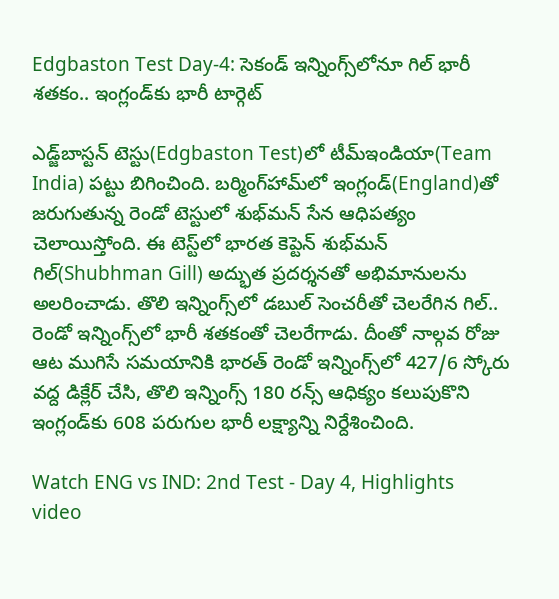Edgbaston Test Day-4: సెకండ్ ఇన్నింగ్స్‌లోనూ గిల్ భారీ శతకం.. ఇంగ్లండ్‌కు భారీ టార్గెట్

ఎడ్జ్‌బాస్టన్ టెస్టు(Edgbaston Test)లో టీమ్ఇండియా(Team India) పట్టు బిగించింది. బర్మింగ్‌హామ్‌లో ఇంగ్లండ్‌(England)తో జరుగుతున్న రెండో టెస్టులో శుభ్‌మన్ సేన ఆధిపత్యం చెలాయిస్తోంది. ఈ టెస్ట్‌లో భారత కెప్టెన్ శుభ్‌మన్ గిల్(Shubhman Gill) అద్భుత ప్రదర్శనతో అభిమానులను అలరించాడు. తొలి ఇన్నింగ్స్‌లో డబుల్ సెంచరీతో చెలరేగిన గిల్.. రెండో ఇన్నింగ్స్‌లో భారీ శతకంతో చెలరేగాడు. దీంతో నాల్గవ రోజు ఆట ముగిసే సమయానికి భారత్ రెండో ఇన్నింగ్స్‌లో 427/6 స్కోరు వద్ద డిక్లేర్ చేసి, తొలి ఇన్నింగ్స్ 180 రన్స్ ఆధిక్యం కలుపుకొని ఇంగ్లండ్‌కు 608 పరుగుల భారీ లక్ష్యాన్ని నిర్దేశించింది.

Watch ENG vs IND: 2nd Test - Day 4, Highlights video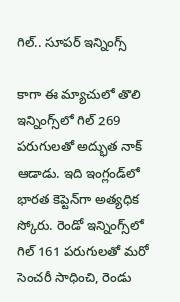గిల్.. సూపర్ ఇన్నింగ్స్

కాగా ఈ మ్యాచులో తొలి ఇన్నింగ్స్‌లో గిల్ 269 పరుగులతో అద్భుత నాక్ ఆడాడు. ఇది ఇంగ్లండ్‌లో భారత కెప్టెన్‌గా అత్యధిక స్కోరు. రెండో ఇన్నింగ్స్‌లో గిల్ 161 పరుగులతో మరో సెంచరీ సాధించి, రెండు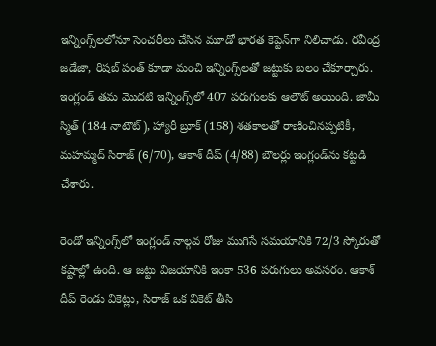ఇన్నింగ్స్‌లలోనూ సెంచరీలు చేసిన మూడో భారత కెప్టెన్‌గా నిలిచాడు. రవీంద్ర జడేజా, రిషబ్ పంత్ కూడా మంచి ఇన్నింగ్స్‌లతో జట్టుకు బలం చేకూర్చారు. ఇంగ్లండ్ తమ మొదటి ఇన్నింగ్స్‌లో 407 పరుగులకు ఆలౌట్ అయింది. జామీ స్మిత్ (184 నాటౌట్), హ్యారీ బ్రూక్ (158) శతకాలతో రాణించినప్పటికీ, మహమ్మద్ సిరాజ్ (6/70), ఆకాశ్ దీప్ (4/88) బౌలర్లు ఇంగ్లండ్‌ను కట్టడి చేశారు.

రెండో ఇన్నింగ్స్‌లో ఇంగ్లండ్ నాల్గవ రోజు ముగిసే సమయానికి 72/3 స్కోరుతో కష్టాల్లో ఉంది. ఆ జట్టు విజయానికి ఇంకా 536 పరుగులు అవసరం. ఆకాశ్ దీప్ రెండు వికెట్లు, సిరాజ్ ఒక వికెట్ తీసి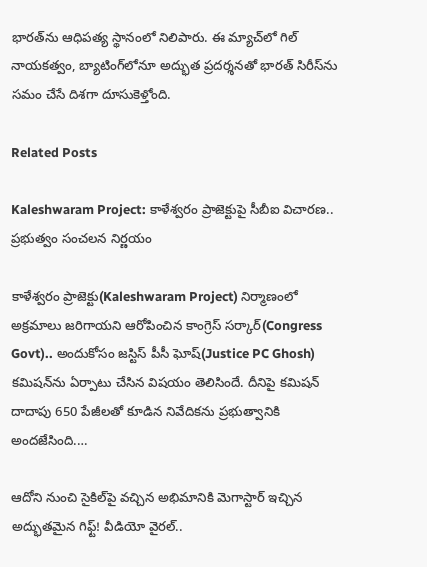భారత్‌ను ఆధిపత్య స్థానంలో నిలిపారు. ఈ మ్యాచ్‌లో గిల్ నాయకత్వం, బ్యాటింగ్‌లోనూ అద్భుత ప్రదర్శనతో భారత్ సిరీస్‌ను సమం చేసే దిశగా దూసుకెళ్తోంది.

Related Posts

Kaleshwaram Project: కాళేశ్వరం ప్రాజెక్టుపై సీబీఐ విచారణ.. ప్రభుత్వం సంచలన నిర్ణయం

కాళేశ్వరం ప్రాజెక్టు(Kaleshwaram Project) నిర్మాణంలో అక్రమాలు జరిగాయని ఆరోపించిన కాంగ్రెస్ సర్కార్(Congress Govt).. అందుకోసం జస్టిస్ పీసీ ఘోష్(Justice PC Ghosh) కమిషన్‌ను ఏర్పాటు చేసిన విషయం తెలిసిందే. దీనిపై కమిషన్ దాదాపు 650 పేజీలతో కూడిన నివేదికను ప్రభుత్వానికి అందజేసింది.…

ఆదోని నుంచి సైకిల్‌పై వచ్చిన అభిమానికి మెగాస్టార్ ఇచ్చిన అద్భుతమైన గిఫ్ట్! వీడియో వైరల్..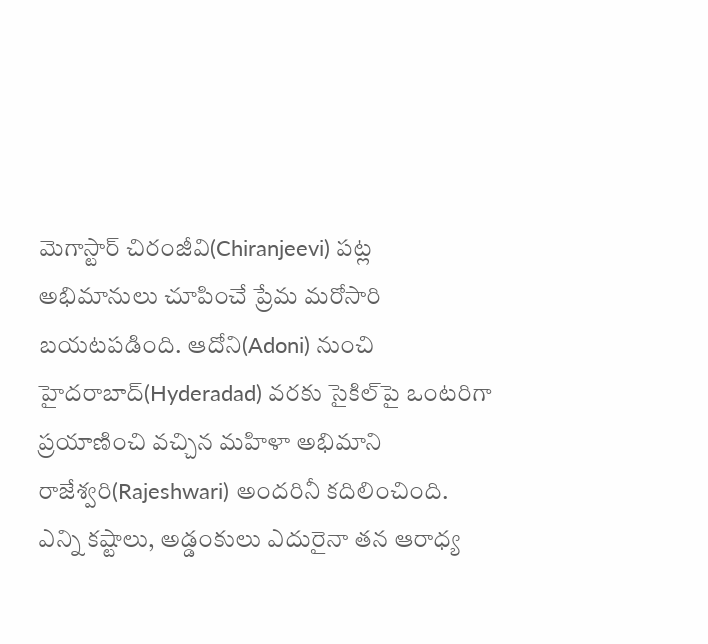మెగాస్టార్ చిరంజీవి(Chiranjeevi) పట్ల అభిమానులు చూపించే ప్రేమ మరోసారి బయటపడింది. ఆదోని(Adoni) నుంచి హైదరాబాద్(Hyderadad) వరకు సైకిల్‌పై ఒంటరిగా ప్రయాణించి వచ్చిన మహిళా అభిమాని రాజేశ్వరి(Rajeshwari) అందరినీ కదిలించింది. ఎన్ని కష్టాలు, అడ్డంకులు ఎదురైనా తన ఆరాధ్య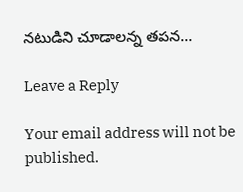నటుడిని చూడాలన్న తపన…

Leave a Reply

Your email address will not be published.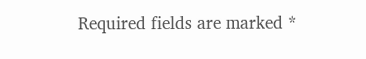Required fields are marked *